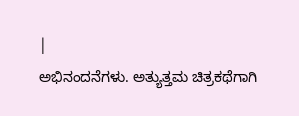|
ಅಭಿನಂದನೆಗಳು. ಅತ್ಯುತ್ತಮ ಚಿತ್ರಕಥೆಗಾಗಿ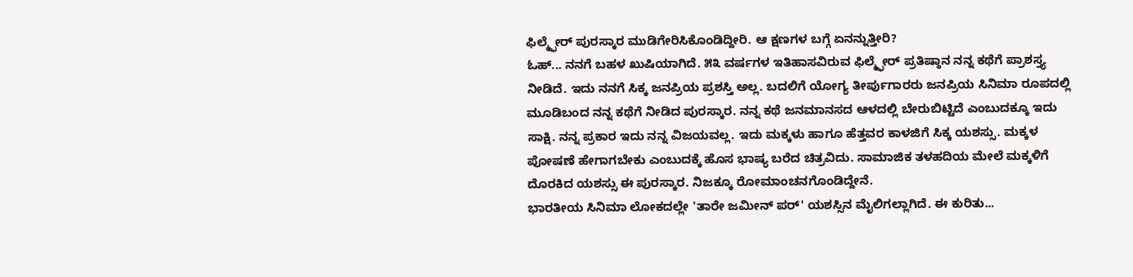ಫಿಲ್ಮ್ಫೇರ್ ಪುರಸ್ಕಾರ ಮುಡಿಗೇರಿಸಿಕೊಂಡಿದ್ದೀರಿ. ಆ ಕ್ಷಣಗಳ ಬಗ್ಗೆ ಏನನ್ನುತ್ತೀರಿ?
ಓಹ್... ನನಗೆ ಬಹಳ ಖುಷಿಯಾಗಿದೆ. ೫೩ ವರ್ಷಗಳ ಇತಿಹಾಸವಿರುವ ಫಿಲ್ಮ್ಫೇರ್ ಪ್ರತಿಷ್ಠಾನ ನನ್ನ ಕಥೆಗೆ ಪ್ರಾಶಸ್ತ್ಯ ನೀಡಿದೆ. ಇದು ನನಗೆ ಸಿಕ್ಕ ಜನಪ್ರಿಯ ಪ್ರಶಸ್ತಿ ಅಲ್ಲ. ಬದಲಿಗೆ ಯೋಗ್ಯ ತೀರ್ಪುಗಾರರು ಜನಪ್ರಿಯ ಸಿನಿಮಾ ರೂಪದಲ್ಲಿ ಮೂಡಿಬಂದ ನನ್ನ ಕಥೆಗೆ ನೀಡಿದ ಪುರಸ್ಕಾರ. ನನ್ನ ಕಥೆ ಜನಮಾನಸದ ಆಳದಲ್ಲಿ ಬೇರುಬಿಟ್ಟಿದೆ ಎಂಬುದಕ್ಕೂ ಇದು ಸಾಕ್ಷಿ. ನನ್ನ ಪ್ರಕಾರ ಇದು ನನ್ನ ವಿಜಯವಲ್ಲ. ಇದು ಮಕ್ಕಳು ಹಾಗೂ ಹೆತ್ತವರ ಕಾಳಜಿಗೆ ಸಿಕ್ಕ ಯಶಸ್ಸು. ಮಕ್ಕಳ ಪೋಷಣೆ ಹೇಗಾಗಬೇಕು ಎಂಬುದಕ್ಕೆ ಹೊಸ ಭಾಷ್ಯ ಬರೆದ ಚಿತ್ರವಿದು. ಸಾಮಾಜಿಕ ತಳಹದಿಯ ಮೇಲೆ ಮಕ್ಕಳಿಗೆ ದೊರಕಿದ ಯಶಸ್ಸು ಈ ಪುರಸ್ಕಾರ. ನಿಜಕ್ಕೂ ರೋಮಾಂಚನಗೊಂಡಿದ್ದೇನೆ.
ಭಾರತೀಯ ಸಿನಿಮಾ ಲೋಕದಲ್ಲೇ 'ತಾರೇ ಜಮೀನ್ ಪರ್' ಯಶಸ್ಸಿನ ಮೈಲಿಗಲ್ಲಾಗಿದೆ. ಈ ಕುರಿತು...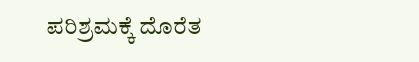ಪರಿಶ್ರಮಕ್ಕೆ ದೊರೆತ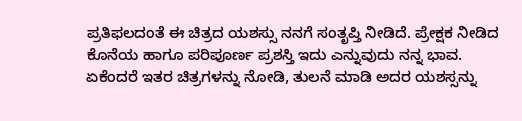ಪ್ರತಿಫಲದಂತೆ ಈ ಚಿತ್ರದ ಯಶಸ್ಸು ನನಗೆ ಸಂತೃಪ್ತಿ ನೀಡಿದೆ. ಪ್ರೇಕ್ಷಕ ನೀಡಿದ ಕೊನೆಯ ಹಾಗೂ ಪರಿಪೂರ್ಣ ಪ್ರಶಸ್ತಿ ಇದು ಎನ್ನುವುದು ನನ್ನ ಭಾವ. ಏಕೆಂದರೆ ಇತರ ಚಿತ್ರಗಳನ್ನು ನೋಡಿ, ತುಲನೆ ಮಾಡಿ ಅದರ ಯಶಸ್ಸನ್ನು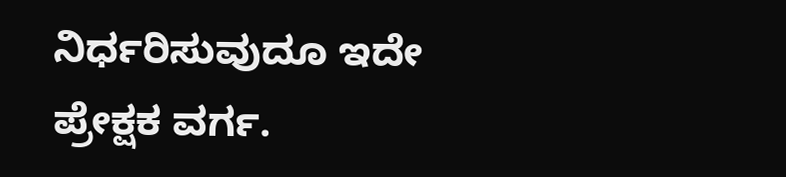ನಿರ್ಧರಿಸುವುದೂ ಇದೇ ಪ್ರೇಕ್ಷಕ ವರ್ಗ.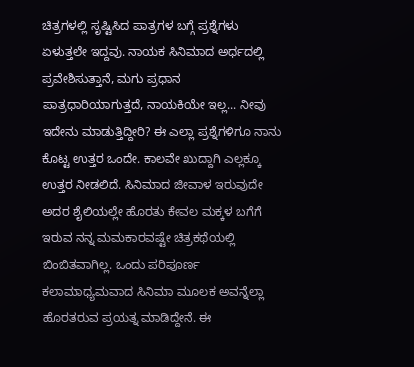ಚಿತ್ರಗಳಲ್ಲಿ ಸೃಷ್ಟಿಸಿದ ಪಾತ್ರಗಳ ಬಗ್ಗೆ ಪ್ರಶ್ನೆಗಳು ಏಳುತ್ತಲೇ ಇದ್ದವು. ನಾಯಕ ಸಿನಿಮಾದ ಅರ್ಧದಲ್ಲಿ ಪ್ರವೇಶಿಸುತ್ತಾನೆ, ಮಗು ಪ್ರಧಾನ ಪಾತ್ರಧಾರಿಯಾಗುತ್ತದೆ, ನಾಯಕಿಯೇ ಇಲ್ಲ... ನೀವು ಇದೇನು ಮಾಡುತ್ತಿದ್ದೀರಿ? ಈ ಎಲ್ಲಾ ಪ್ರಶ್ನೆಗಳಿಗೂ ನಾನು ಕೊಟ್ಟ ಉತ್ತರ ಒಂದೇ. ಕಾಲವೇ ಖುದ್ದಾಗಿ ಎಲ್ಲಕ್ಕೂ ಉತ್ತರ ನೀಡಲಿದೆ. ಸಿನಿಮಾದ ಜೀವಾಳ ಇರುವುದೇ ಅದರ ಶೈಲಿಯಲ್ಲೇ ಹೊರತು ಕೇವಲ ಮಕ್ಕಳ ಬಗೆಗೆ ಇರುವ ನನ್ನ ಮಮಕಾರವಷ್ಟೇ ಚಿತ್ರಕಥೆಯಲ್ಲಿ ಬಿಂಬಿತವಾಗಿಲ್ಲ. ಒಂದು ಪರಿಪೂರ್ಣ ಕಲಾಮಾಧ್ಯಮವಾದ ಸಿನಿಮಾ ಮೂಲಕ ಅವನ್ನೆಲ್ಲಾ ಹೊರತರುವ ಪ್ರಯತ್ನ ಮಾಡಿದ್ದೇನೆ. ಈ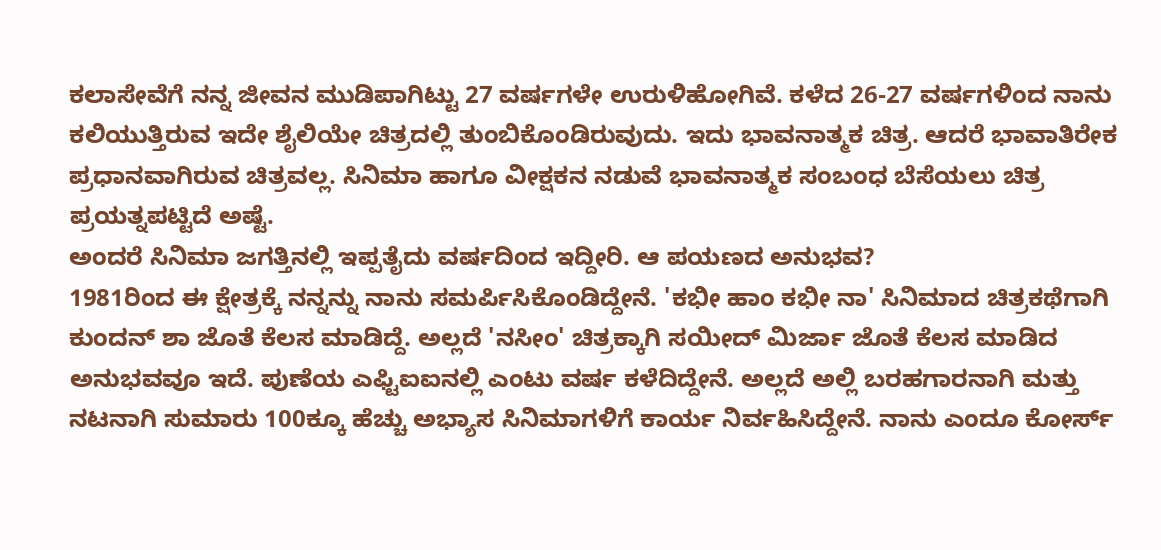ಕಲಾಸೇವೆಗೆ ನನ್ನ ಜೀವನ ಮುಡಿಪಾಗಿಟ್ಟು 27 ವರ್ಷಗಳೇ ಉರುಳಿಹೋಗಿವೆ. ಕಳೆದ 26-27 ವರ್ಷಗಳಿಂದ ನಾನು ಕಲಿಯುತ್ತಿರುವ ಇದೇ ಶೈಲಿಯೇ ಚಿತ್ರದಲ್ಲಿ ತುಂಬಿಕೊಂಡಿರುವುದು. ಇದು ಭಾವನಾತ್ಮಕ ಚಿತ್ರ. ಆದರೆ ಭಾವಾತಿರೇಕ ಪ್ರಧಾನವಾಗಿರುವ ಚಿತ್ರವಲ್ಲ. ಸಿನಿಮಾ ಹಾಗೂ ವೀಕ್ಷಕನ ನಡುವೆ ಭಾವನಾತ್ಮಕ ಸಂಬಂಧ ಬೆಸೆಯಲು ಚಿತ್ರ ಪ್ರಯತ್ನಪಟ್ಟಿದೆ ಅಷ್ಟೆ.
ಅಂದರೆ ಸಿನಿಮಾ ಜಗತ್ತಿನಲ್ಲಿ ಇಪ್ಪತೈದು ವರ್ಷದಿಂದ ಇದ್ದೀರಿ. ಆ ಪಯಣದ ಅನುಭವ?
1981ರಿಂದ ಈ ಕ್ಷೇತ್ರಕ್ಕೆ ನನ್ನನ್ನು ನಾನು ಸಮರ್ಪಿಸಿಕೊಂಡಿದ್ದೇನೆ. 'ಕಭೀ ಹಾಂ ಕಭೀ ನಾ' ಸಿನಿಮಾದ ಚಿತ್ರಕಥೆಗಾಗಿ ಕುಂದನ್ ಶಾ ಜೊತೆ ಕೆಲಸ ಮಾಡಿದ್ದೆ. ಅಲ್ಲದೆ 'ನಸೀಂ' ಚಿತ್ರಕ್ಕಾಗಿ ಸಯೀದ್ ಮಿರ್ಜಾ ಜೊತೆ ಕೆಲಸ ಮಾಡಿದ ಅನುಭವವೂ ಇದೆ. ಪುಣೆಯ ಎಫ್ಟಿಐಐನಲ್ಲಿ ಎಂಟು ವರ್ಷ ಕಳೆದಿದ್ದೇನೆ. ಅಲ್ಲದೆ ಅಲ್ಲಿ ಬರಹಗಾರನಾಗಿ ಮತ್ತು ನಟನಾಗಿ ಸುಮಾರು 100ಕ್ಕೂ ಹೆಚ್ಚು ಅಭ್ಯಾಸ ಸಿನಿಮಾಗಳಿಗೆ ಕಾರ್ಯ ನಿರ್ವಹಿಸಿದ್ದೇನೆ. ನಾನು ಎಂದೂ ಕೋರ್ಸ್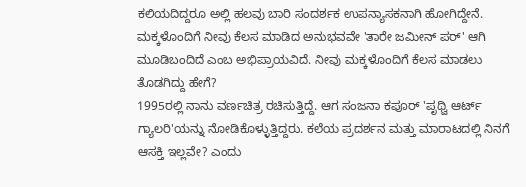ಕಲಿಯದಿದ್ದರೂ ಅಲ್ಲಿ ಹಲವು ಬಾರಿ ಸಂದರ್ಶಕ ಉಪನ್ಯಾಸಕನಾಗಿ ಹೋಗಿದ್ದೇನೆ.
ಮಕ್ಕಳೊಂದಿಗೆ ನೀವು ಕೆಲಸ ಮಾಡಿದ ಅನುಭವವೇ 'ತಾರೇ ಜಮೀನ್ ಪರ್' ಆಗಿ ಮೂಡಿಬಂದಿದೆ ಎಂಬ ಅಭಿಪ್ರಾಯವಿದೆ. ನೀವು ಮಕ್ಕಳೊಂದಿಗೆ ಕೆಲಸ ಮಾಡಲು ತೊಡಗಿದ್ದು ಹೇಗೆ?
1995ರಲ್ಲಿ ನಾನು ವರ್ಣಚಿತ್ರ ರಚಿಸುತ್ತಿದ್ದೆ. ಆಗ ಸಂಜನಾ ಕಪೂರ್ 'ಪೃಥ್ವಿ ಆರ್ಟ್ ಗ್ಯಾಲರಿ'ಯನ್ನು ನೋಡಿಕೊಳ್ಳುತ್ತಿದ್ದರು. ಕಲೆಯ ಪ್ರದರ್ಶನ ಮತ್ತು ಮಾರಾಟದಲ್ಲಿ ನಿನಗೆ ಆಸಕ್ತಿ ಇಲ್ಲವೇ? ಎಂದು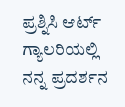ಪ್ರಶ್ನಿಸಿ ಆರ್ಟ್ ಗ್ಯಾಲರಿಯಲ್ಲಿ ನನ್ನ ಪ್ರದರ್ಶನ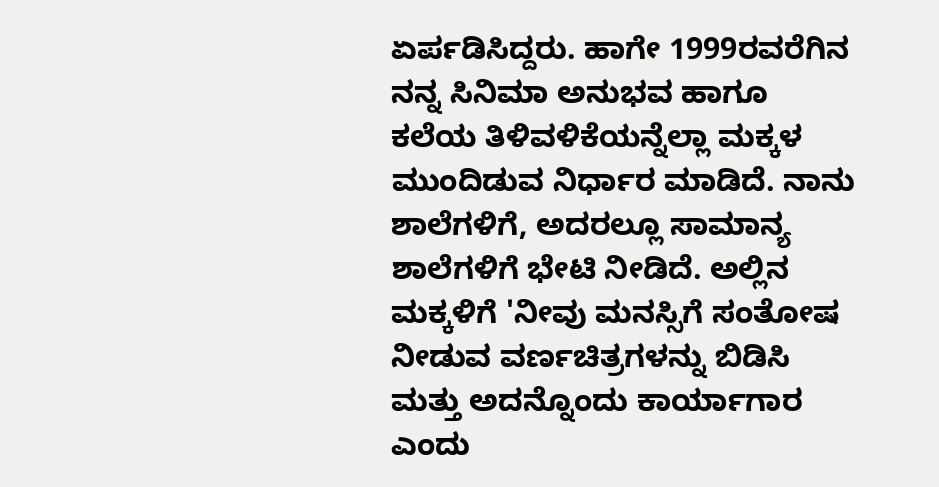ಏರ್ಪಡಿಸಿದ್ದರು. ಹಾಗೇ 1999ರವರೆಗಿನ ನನ್ನ ಸಿನಿಮಾ ಅನುಭವ ಹಾಗೂ ಕಲೆಯ ತಿಳಿವಳಿಕೆಯನ್ನೆಲ್ಲಾ ಮಕ್ಕಳ ಮುಂದಿಡುವ ನಿರ್ಧಾರ ಮಾಡಿದೆ. ನಾನು ಶಾಲೆಗಳಿಗೆ, ಅದರಲ್ಲೂ ಸಾಮಾನ್ಯ ಶಾಲೆಗಳಿಗೆ ಭೇಟಿ ನೀಡಿದೆ. ಅಲ್ಲಿನ ಮಕ್ಕಳಿಗೆ 'ನೀವು ಮನಸ್ಸಿಗೆ ಸಂತೋಷ ನೀಡುವ ವರ್ಣಚಿತ್ರಗಳನ್ನು ಬಿಡಿಸಿ ಮತ್ತು ಅದನ್ನೊಂದು ಕಾರ್ಯಾಗಾರ ಎಂದು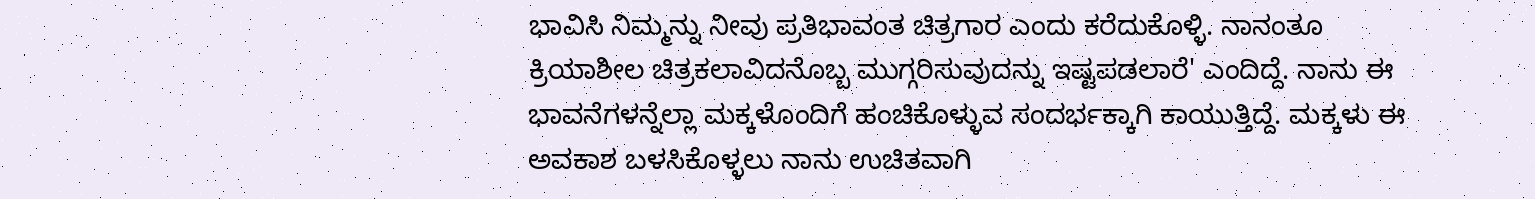ಭಾವಿಸಿ ನಿಮ್ಮನ್ನು ನೀವು ಪ್ರತಿಭಾವಂತ ಚಿತ್ರಗಾರ ಎಂದು ಕರೆದುಕೊಳ್ಳಿ. ನಾನಂತೂ ಕ್ರಿಯಾಶೀಲ ಚಿತ್ರಕಲಾವಿದನೊಬ್ಬ ಮುಗ್ಗರಿಸುವುದನ್ನು ಇಷ್ಟಪಡಲಾರೆ' ಎಂದಿದ್ದೆ. ನಾನು ಈ ಭಾವನೆಗಳನ್ನೆಲ್ಲಾ ಮಕ್ಕಳೊಂದಿಗೆ ಹಂಚಿಕೊಳ್ಳುವ ಸಂದರ್ಭಕ್ಕಾಗಿ ಕಾಯುತ್ತಿದ್ದೆ. ಮಕ್ಕಳು ಈ ಅವಕಾಶ ಬಳಸಿಕೊಳ್ಳಲು ನಾನು ಉಚಿತವಾಗಿ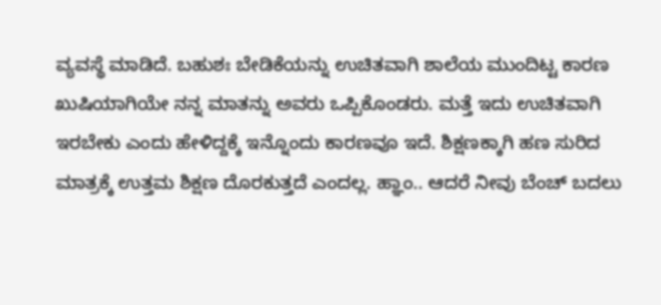ವ್ಯವಸ್ಥೆ ಮಾಡಿದೆ. ಬಹುಶಃ ಬೇಡಿಕೆಯನ್ನು ಉಚಿತವಾಗಿ ಶಾಲೆಯ ಮುಂದಿಟ್ಟ ಕಾರಣ ಖುಷಿಯಾಗಿಯೇ ನನ್ನ ಮಾತನ್ನು ಅವರು ಒಪ್ಪಿಕೊಂಡರು. ಮತ್ತೆ ಇದು ಉಚಿತವಾಗಿ ಇರಬೇಕು ಎಂದು ಹೇಳಿದ್ದಕ್ಕೆ ಇನ್ನೊಂದು ಕಾರಣವೂ ಇದೆ. ಶಿಕ್ಷಣಕ್ಕಾಗಿ ಹಣ ಸುರಿದ ಮಾತ್ರಕ್ಕೆ ಉತ್ತಮ ಶಿಕ್ಷಣ ದೊರಕುತ್ತದೆ ಎಂದಲ್ಲ. ಹ್ಞಾಂ.. ಆದರೆ ನೀವು ಬೆಂಚ್ ಬದಲು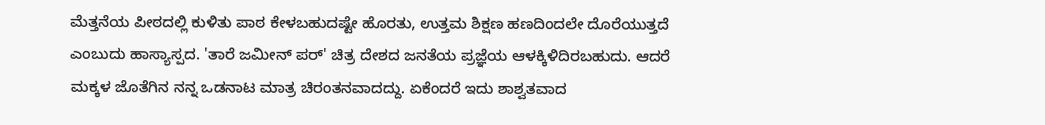ಮೆತ್ತನೆಯ ಪೀಠದಲ್ಲಿ ಕುಳಿತು ಪಾಠ ಕೇಳಬಹುದಷ್ಟೇ ಹೊರತು, ಉತ್ತಮ ಶಿಕ್ಷಣ ಹಣದಿಂದಲೇ ದೊರೆಯುತ್ತದೆ ಎಂಬುದು ಹಾಸ್ಯಾಸ್ಪದ. 'ತಾರೆ ಜಮೀನ್ ಪರ್' ಚಿತ್ರ ದೇಶದ ಜನತೆಯ ಪ್ರಜ್ಞೆಯ ಆಳಕ್ಕಿಳಿದಿರಬಹುದು. ಆದರೆ ಮಕ್ಕಳ ಜೊತೆಗಿನ ನನ್ನ ಒಡನಾಟ ಮಾತ್ರ ಚಿರಂತನವಾದದ್ದು. ಏಕೆಂದರೆ ಇದು ಶಾಶ್ವತವಾದ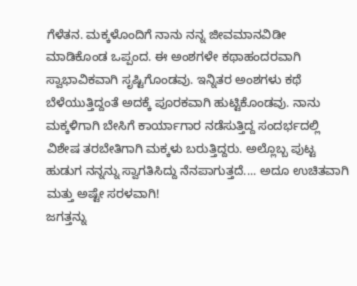ಗೆಳೆತನ. ಮಕ್ಕಳೊಂದಿಗೆ ನಾನು ನನ್ನ ಜೀವಮಾನವಿಡೀ ಮಾಡಿಕೊಂಡ ಒಪ್ಪಂದ. ಈ ಅಂಶಗಳೇ ಕಥಾಹಂದರವಾಗಿ ಸ್ವಾಭಾವಿಕವಾಗಿ ಸೃಷ್ಟಿಗೊಂಡವು. ಇನ್ನಿತರ ಅಂಶಗಳು ಕಥೆ ಬೆಳೆಯುತ್ತಿದ್ದಂತೆ ಅದಕ್ಕೆ ಪೂರಕವಾಗಿ ಹುಟ್ಟಿಕೊಂಡವು. ನಾನು ಮಕ್ಕಳಿಗಾಗಿ ಬೇಸಿಗೆ ಕಾರ್ಯಾಗಾರ ನಡೆಸುತ್ತಿದ್ದ ಸಂದರ್ಭದಲ್ಲಿ ವಿಶೇಷ ತರಬೇತಿಗಾಗಿ ಮಕ್ಕಳು ಬರುತ್ತಿದ್ದರು. ಅಲ್ಲೊಬ್ಬ ಪುಟ್ಟ ಹುಡುಗ ನನ್ನನ್ನು ಸ್ವಾಗತಿಸಿದ್ದು ನೆನಪಾಗುತ್ತದೆ.... ಅದೂ ಉಚಿತವಾಗಿ ಮತ್ತು ಅಷ್ಟೇ ಸರಳವಾಗಿ!
ಜಗತ್ತನ್ನು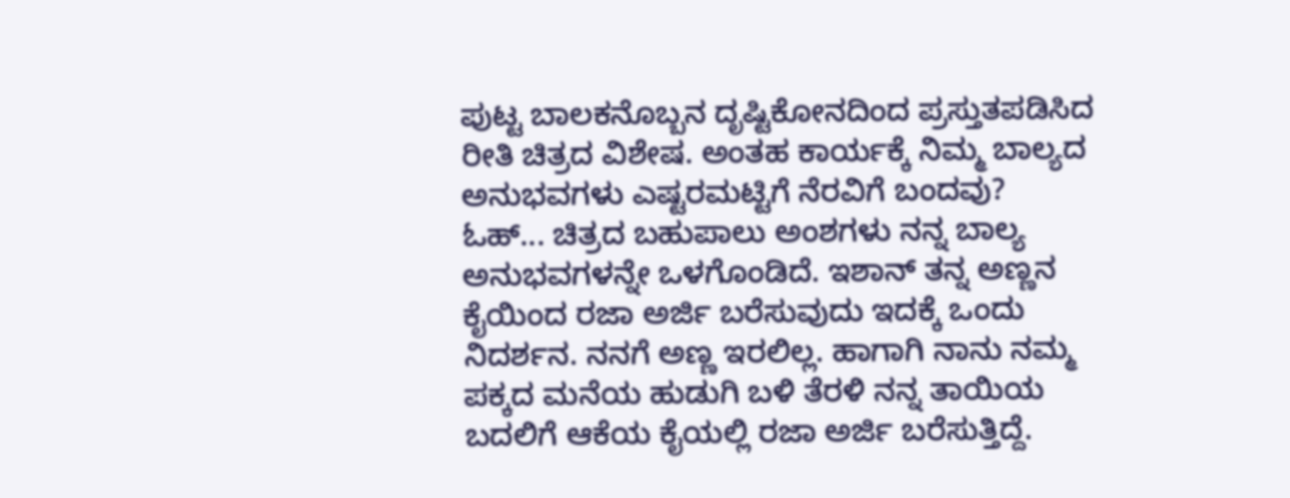ಪುಟ್ಟ ಬಾಲಕನೊಬ್ಬನ ದೃಷ್ಟಿಕೋನದಿಂದ ಪ್ರಸ್ತುತಪಡಿಸಿದ ರೀತಿ ಚಿತ್ರದ ವಿಶೇಷ. ಅಂತಹ ಕಾರ್ಯಕ್ಕೆ ನಿಮ್ಮ ಬಾಲ್ಯದ ಅನುಭವಗಳು ಎಷ್ಟರಮಟ್ಟಿಗೆ ನೆರವಿಗೆ ಬಂದವು?
ಓಹ್... ಚಿತ್ರದ ಬಹುಪಾಲು ಅಂಶಗಳು ನನ್ನ ಬಾಲ್ಯ ಅನುಭವಗಳನ್ನೇ ಒಳಗೊಂಡಿದೆ. ಇಶಾನ್ ತನ್ನ ಅಣ್ಣನ ಕೈಯಿಂದ ರಜಾ ಅರ್ಜಿ ಬರೆಸುವುದು ಇದಕ್ಕೆ ಒಂದು ನಿದರ್ಶನ. ನನಗೆ ಅಣ್ಣ ಇರಲಿಲ್ಲ. ಹಾಗಾಗಿ ನಾನು ನಮ್ಮ ಪಕ್ಕದ ಮನೆಯ ಹುಡುಗಿ ಬಳಿ ತೆರಳಿ ನನ್ನ ತಾಯಿಯ ಬದಲಿಗೆ ಆಕೆಯ ಕೈಯಲ್ಲಿ ರಜಾ ಅರ್ಜಿ ಬರೆಸುತ್ತಿದ್ದೆ.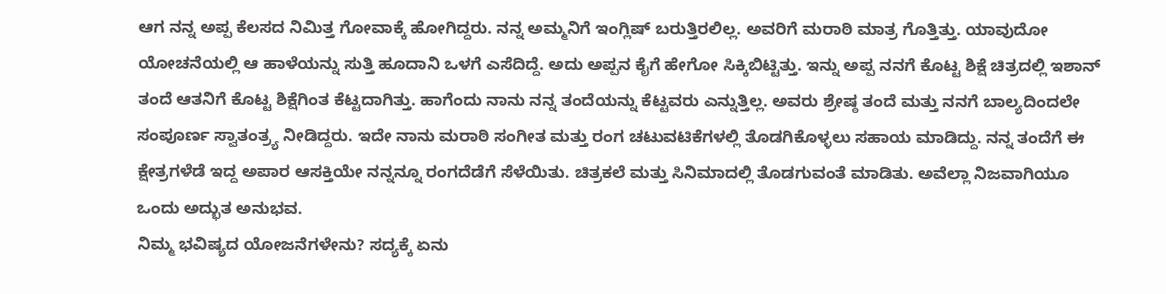ಆಗ ನನ್ನ ಅಪ್ಪ ಕೆಲಸದ ನಿಮಿತ್ತ ಗೋವಾಕ್ಕೆ ಹೋಗಿದ್ದರು. ನನ್ನ ಅಮ್ಮನಿಗೆ ಇಂಗ್ಲಿಷ್ ಬರುತ್ತಿರಲಿಲ್ಲ. ಅವರಿಗೆ ಮರಾಠಿ ಮಾತ್ರ ಗೊತ್ತಿತ್ತು. ಯಾವುದೋ ಯೋಚನೆಯಲ್ಲಿ ಆ ಹಾಳೆಯನ್ನು ಸುತ್ತಿ ಹೂದಾನಿ ಒಳಗೆ ಎಸೆದಿದ್ದೆ. ಅದು ಅಪ್ಪನ ಕೈಗೆ ಹೇಗೋ ಸಿಕ್ಕಿಬಿಟ್ಟಿತ್ತು. ಇನ್ನು ಅಪ್ಪ ನನಗೆ ಕೊಟ್ಟ ಶಿಕ್ಷೆ ಚಿತ್ರದಲ್ಲಿ ಇಶಾನ್ ತಂದೆ ಆತನಿಗೆ ಕೊಟ್ಟ ಶಿಕ್ಷೆಗಿಂತ ಕೆಟ್ಟದಾಗಿತ್ತು. ಹಾಗೆಂದು ನಾನು ನನ್ನ ತಂದೆಯನ್ನು ಕೆಟ್ಟವರು ಎನ್ನುತ್ತಿಲ್ಲ. ಅವರು ಶ್ರೇಷ್ಠ ತಂದೆ ಮತ್ತು ನನಗೆ ಬಾಲ್ಯದಿಂದಲೇ ಸಂಪೂರ್ಣ ಸ್ವಾತಂತ್ರ್ಯ ನೀಡಿದ್ದರು. ಇದೇ ನಾನು ಮರಾಠಿ ಸಂಗೀತ ಮತ್ತು ರಂಗ ಚಟುವಟಿಕೆಗಳಲ್ಲಿ ತೊಡಗಿಕೊಳ್ಳಲು ಸಹಾಯ ಮಾಡಿದ್ದು. ನನ್ನ ತಂದೆಗೆ ಈ ಕ್ಷೇತ್ರಗಳೆಡೆ ಇದ್ದ ಅಪಾರ ಆಸಕ್ತಿಯೇ ನನ್ನನ್ನೂ ರಂಗದೆಡೆಗೆ ಸೆಳೆಯಿತು. ಚಿತ್ರಕಲೆ ಮತ್ತು ಸಿನಿಮಾದಲ್ಲಿ ತೊಡಗುವಂತೆ ಮಾಡಿತು. ಅವೆಲ್ಲಾ ನಿಜವಾಗಿಯೂ ಒಂದು ಅದ್ಭುತ ಅನುಭವ.
ನಿಮ್ಮ ಭವಿಷ್ಯದ ಯೋಜನೆಗಳೇನು? ಸದ್ಯಕ್ಕೆ ಏನು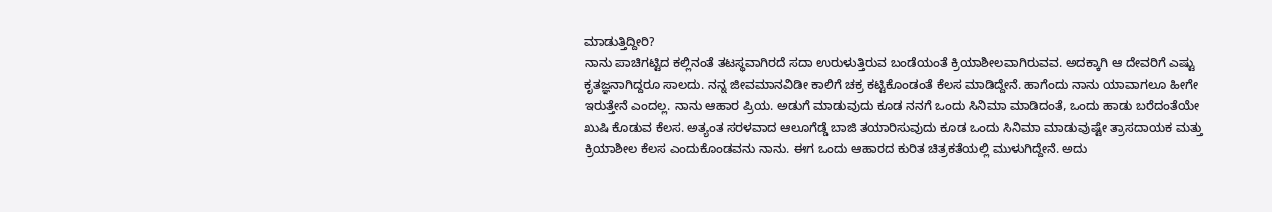ಮಾಡುತ್ತಿದ್ದೀರಿ?
ನಾನು ಪಾಚಿಗಟ್ಟಿದ ಕಲ್ಲಿನಂತೆ ತಟಸ್ಥವಾಗಿರದೆ ಸದಾ ಉರುಳುತ್ತಿರುವ ಬಂಡೆಯಂತೆ ಕ್ರಿಯಾಶೀಲವಾಗಿರುವವ. ಅದಕ್ಕಾಗಿ ಆ ದೇವರಿಗೆ ಎಷ್ಟು ಕೃತಜ್ಞನಾಗಿದ್ದರೂ ಸಾಲದು. ನನ್ನ ಜೀವಮಾನವಿಡೀ ಕಾಲಿಗೆ ಚಕ್ರ ಕಟ್ಟಿಕೊಂಡಂತೆ ಕೆಲಸ ಮಾಡಿದ್ದೇನೆ. ಹಾಗೆಂದು ನಾನು ಯಾವಾಗಲೂ ಹೀಗೇ ಇರುತ್ತೇನೆ ಎಂದಲ್ಲ. ನಾನು ಆಹಾರ ಪ್ರಿಯ. ಅಡುಗೆ ಮಾಡುವುದು ಕೂಡ ನನಗೆ ಒಂದು ಸಿನಿಮಾ ಮಾಡಿದಂತೆ, ಒಂದು ಹಾಡು ಬರೆದಂತೆಯೇ ಖುಷಿ ಕೊಡುವ ಕೆಲಸ. ಅತ್ಯಂತ ಸರಳವಾದ ಆಲೂಗೆಡ್ಡೆ ಬಾಜಿ ತಯಾರಿಸುವುದು ಕೂಡ ಒಂದು ಸಿನಿಮಾ ಮಾಡುವುಷ್ಟೇ ತ್ರಾಸದಾಯಕ ಮತ್ತು ಕ್ರಿಯಾಶೀಲ ಕೆಲಸ ಎಂದುಕೊಂಡವನು ನಾನು. ಈಗ ಒಂದು ಆಹಾರದ ಕುರಿತ ಚಿತ್ರಕತೆಯಲ್ಲಿ ಮುಳುಗಿದ್ದೇನೆ. ಅದು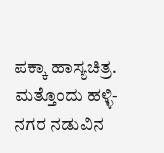ಪಕ್ಕಾ ಹಾಸ್ಯಚಿತ್ರ. ಮತ್ತೊಂದು ಹಳ್ಳಿ-ನಗರ ನಡುವಿನ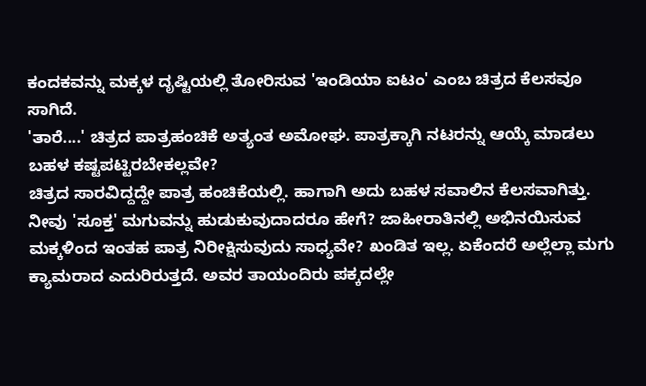ಕಂದಕವನ್ನು ಮಕ್ಕಳ ದೃಷ್ಟಿಯಲ್ಲಿ ತೋರಿಸುವ 'ಇಂಡಿಯಾ ಐಟಂ' ಎಂಬ ಚಿತ್ರದ ಕೆಲಸವೂ ಸಾಗಿದೆ.
'ತಾರೆ....' ಚಿತ್ರದ ಪಾತ್ರಹಂಚಿಕೆ ಅತ್ಯಂತ ಅಮೋಘ. ಪಾತ್ರಕ್ಕಾಗಿ ನಟರನ್ನು ಆಯ್ಕೆ ಮಾಡಲು ಬಹಳ ಕಷ್ಟಪಟ್ಟಿರಬೇಕಲ್ಲವೇ?
ಚಿತ್ರದ ಸಾರವಿದ್ದದ್ದೇ ಪಾತ್ರ ಹಂಚಿಕೆಯಲ್ಲಿ. ಹಾಗಾಗಿ ಅದು ಬಹಳ ಸವಾಲಿನ ಕೆಲಸವಾಗಿತ್ತು. ನೀವು 'ಸೂಕ್ತ' ಮಗುವನ್ನು ಹುಡುಕುವುದಾದರೂ ಹೇಗೆ? ಜಾಹೀರಾತಿನಲ್ಲಿ ಅಭಿನಯಿಸುವ ಮಕ್ಕಳಿಂದ ಇಂತಹ ಪಾತ್ರ ನಿರೀಕ್ಷಿಸುವುದು ಸಾಧ್ಯವೇ? ಖಂಡಿತ ಇಲ್ಲ. ಏಕೆಂದರೆ ಅಲ್ಲೆಲ್ಲಾ ಮಗು ಕ್ಯಾಮರಾದ ಎದುರಿರುತ್ತದೆ. ಅವರ ತಾಯಂದಿರು ಪಕ್ಕದಲ್ಲೇ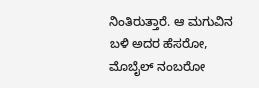ನಿಂತಿರುತ್ತಾರೆ. ಆ ಮಗುವಿನ ಬಳಿ ಅದರ ಹೆಸರೋ, ಮೊಬೈಲ್ ನಂಬರೋ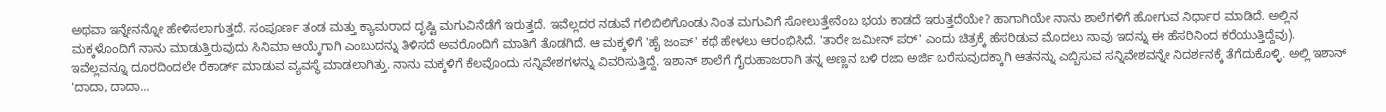ಅಥವಾ ಇನ್ನೇನನ್ನೋ ಹೇಳಿಸಲಾಗುತ್ತದೆ. ಸಂಪೂರ್ಣ ತಂಡ ಮತ್ತು ಕ್ಯಾಮರಾದ ದೃಷ್ಟಿ ಮಗುವಿನೆಡೆಗೆ ಇರುತ್ತದೆ. ಇವೆಲ್ಲದರ ನಡುವೆ ಗಲಿಬಿಲಿಗೊಂಡು ನಿಂತ ಮಗುವಿಗೆ ಸೋಲುತ್ತೇನೆಂಬ ಭಯ ಕಾಡದೆ ಇರುತ್ತದೆಯೇ? ಹಾಗಾಗಿಯೇ ನಾನು ಶಾಲೆಗಳಿಗೆ ಹೋಗುವ ನಿರ್ಧಾರ ಮಾಡಿದೆ. ಅಲ್ಲಿನ ಮಕ್ಕಳೊಂದಿಗೆ ನಾನು ಮಾಡುತ್ತಿರುವುದು ಸಿನಿಮಾ ಆಯ್ಕೆಗಾಗಿ ಎಂಬುದನ್ನು ತಿಳಿಸದೆ ಅವರೊಂದಿಗೆ ಮಾತಿಗೆ ತೊಡಗಿದೆ. ಆ ಮಕ್ಕಳಿಗೆ 'ಹೈ ಜಂಪ್' ಕಥೆ ಹೇಳಲು ಆರಂಭಿಸಿದೆ. 'ತಾರೇ ಜಮೀನ್ ಪರ್' ಎಂದು ಚಿತ್ರಕ್ಕೆ ಹೆಸರಿಡುವ ಮೊದಲು ನಾವು ಇದನ್ನು ಈ ಹೆಸರಿನಿಂದ ಕರೆಯುತ್ತಿದ್ದೆವು). ಇವೆಲ್ಲವನ್ನೂ ದೂರದಿಂದಲೇ ರೆಕಾರ್ಡ್ ಮಾಡುವ ವ್ಯವಸ್ಥೆ ಮಾಡಲಾಗಿತ್ತು. ನಾನು ಮಕ್ಕಳಿಗೆ ಕೆಲವೊಂದು ಸನ್ನಿವೇಶಗಳನ್ನು ವಿವರಿಸುತ್ತಿದ್ದೆ. ಇಶಾನ್ ಶಾಲೆಗೆ ಗೈರುಹಾಜರಾಗಿ ತನ್ನ ಅಣ್ಣನ ಬಳಿ ರಜಾ ಅರ್ಜಿ ಬರೆಸುವುದಕ್ಕಾಗಿ ಆತನನ್ನು ಎಬ್ಬಿಸುವ ಸನ್ನಿವೇಶವನ್ನೇ ನಿದರ್ಶನಕ್ಕೆ ತೆಗೆದುಕೊಳ್ಳಿ. ಅಲ್ಲಿ ಇಶಾನ್ 'ದಾದಾ, ದಾದಾ...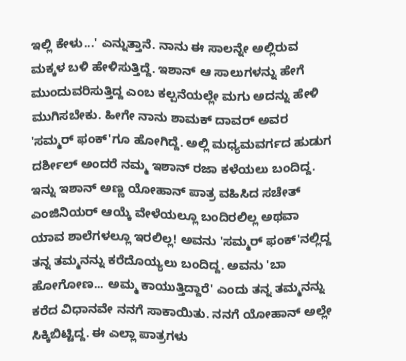ಇಲ್ಲಿ ಕೇಳು...' ಎನ್ನುತ್ತಾನೆ. ನಾನು ಈ ಸಾಲನ್ನೇ ಅಲ್ಲಿರುವ ಮಕ್ಕಳ ಬಳಿ ಹೇಳಿಸುತ್ತಿದ್ದೆ. ಇಶಾನ್ ಆ ಸಾಲುಗಳನ್ನು ಹೇಗೆ ಮುಂದುವರಿಸುತ್ತಿದ್ದ ಎಂಬ ಕಲ್ಪನೆಯಲ್ಲೇ ಮಗು ಅದನ್ನು ಹೇಳಿ ಮುಗಿಸಬೇಕು. ಹೀಗೇ ನಾನು ಶಾಮಕ್ ದಾವರ್ ಅವರ 'ಸಮ್ಮರ್ ಫಂಕ್'ಗೂ ಹೋಗಿದ್ದೆ. ಅಲ್ಲಿ ಮಧ್ಯಮವರ್ಗದ ಹುಡುಗ ದರ್ಶೀಲ್ ಅಂದರೆ ನಮ್ಮ ಇಶಾನ್ ರಜಾ ಕಳೆಯಲು ಬಂದಿದ್ದ. ಇನ್ನು ಇಶಾನ್ ಅಣ್ಣ ಯೋಹಾನ್ ಪಾತ್ರ ವಹಿಸಿದ ಸಚೇತ್ ಎಂಜಿನಿಯರ್ ಆಯ್ಕೆ ವೇಳೆಯಲ್ಲೂ ಬಂದಿರಲಿಲ್ಲ ಅಥವಾ ಯಾವ ಶಾಲೆಗಳಲ್ಲೂ ಇರಲಿಲ್ಲ! ಅವನು 'ಸಮ್ಮರ್ ಫಂಕ್'ನಲ್ಲಿದ್ದ ತನ್ನ ತಮ್ಮನನ್ನು ಕರೆದೊಯ್ಯಲು ಬಂದಿದ್ದ. ಅವನು 'ಬಾ ಹೋಗೋಣ... ಅಮ್ಮ ಕಾಯುತ್ತಿದ್ದಾರೆ' ಎಂದು ತನ್ನ ತಮ್ಮನನ್ನು ಕರೆದ ವಿಧಾನವೇ ನನಗೆ ಸಾಕಾಯಿತು. ನನಗೆ ಯೋಹಾನ್ ಅಲ್ಲೇ ಸಿಕ್ಕಿಬಿಟ್ಟಿದ್ದ. ಈ ಎಲ್ಲಾ ಪಾತ್ರಗಳು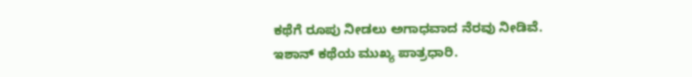ಕಥೆಗೆ ರೂಪು ನೀಡಲು ಅಗಾಧವಾದ ನೆರವು ನೀಡಿವೆ. ಇಶಾನ್ ಕಥೆಯ ಮುಖ್ಯ ಪಾತ್ರಧಾರಿ.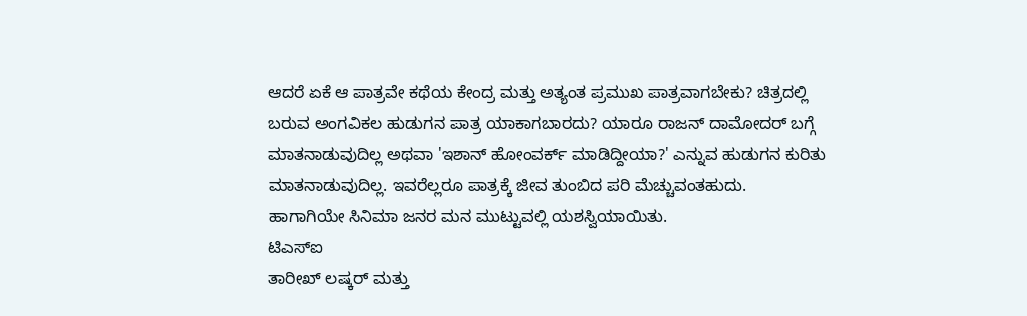ಆದರೆ ಏಕೆ ಆ ಪಾತ್ರವೇ ಕಥೆಯ ಕೇಂದ್ರ ಮತ್ತು ಅತ್ಯಂತ ಪ್ರಮುಖ ಪಾತ್ರವಾಗಬೇಕು? ಚಿತ್ರದಲ್ಲಿ ಬರುವ ಅಂಗವಿಕಲ ಹುಡುಗನ ಪಾತ್ರ ಯಾಕಾಗಬಾರದು? ಯಾರೂ ರಾಜನ್ ದಾಮೋದರ್ ಬಗ್ಗೆ ಮಾತನಾಡುವುದಿಲ್ಲ ಅಥವಾ 'ಇಶಾನ್ ಹೋಂವರ್ಕ್ ಮಾಡಿದ್ದೀಯಾ?' ಎನ್ನುವ ಹುಡುಗನ ಕುರಿತು ಮಾತನಾಡುವುದಿಲ್ಲ. ಇವರೆಲ್ಲರೂ ಪಾತ್ರಕ್ಕೆ ಜೀವ ತುಂಬಿದ ಪರಿ ಮೆಚ್ಚುವಂತಹುದು.
ಹಾಗಾಗಿಯೇ ಸಿನಿಮಾ ಜನರ ಮನ ಮುಟ್ಟುವಲ್ಲಿ ಯಶಸ್ವಿಯಾಯಿತು.
ಟಿಎಸ್ಐ
ತಾರೀಖ್ ಲಷ್ಕರ್ ಮತ್ತು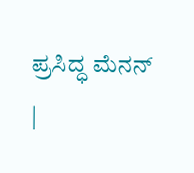ಪ್ರಸಿದ್ಧ ಮೆನನ್
|